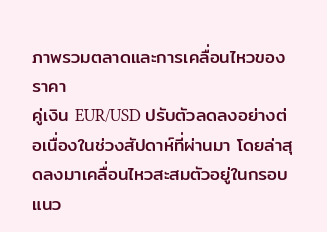ภาพรวมตลาดและการเคลื่อนไหวของราคา
คู่เงิน EUR/USD ปรับตัวลดลงอย่างต่อเนื่องในช่วงสัปดาห์ที่ผ่านมา โดยล่าสุดลงมาเคลื่อนไหวสะสมตัวอยู่ในกรอบแนว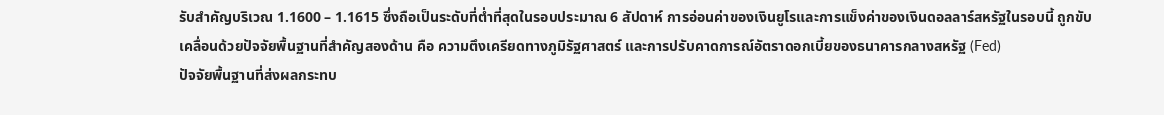รับสำคัญบริเวณ 1.1600 – 1.1615 ซึ่งถือเป็นระดับที่ต่ำที่สุดในรอบประมาณ 6 สัปดาห์ การอ่อนค่าของเงินยูโรและการแข็งค่าของเงินดอลลาร์สหรัฐในรอบนี้ ถูกขับเคลื่อนด้วยปัจจัยพื้นฐานที่สำคัญสองด้าน คือ ความตึงเครียดทางภูมิรัฐศาสตร์ และการปรับคาดการณ์อัตราดอกเบี้ยของธนาคารกลางสหรัฐ (Fed)
ปัจจัยพื้นฐานที่ส่งผลกระทบ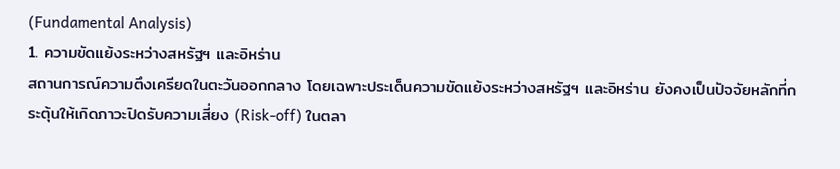(Fundamental Analysis)
1. ความขัดแย้งระหว่างสหรัฐฯ และอิหร่าน
สถานการณ์ความตึงเครียดในตะวันออกกลาง โดยเฉพาะประเด็นความขัดแย้งระหว่างสหรัฐฯ และอิหร่าน ยังคงเป็นปัจจัยหลักที่กระตุ้นให้เกิดภาวะปิดรับความเสี่ยง (Risk-off) ในตลา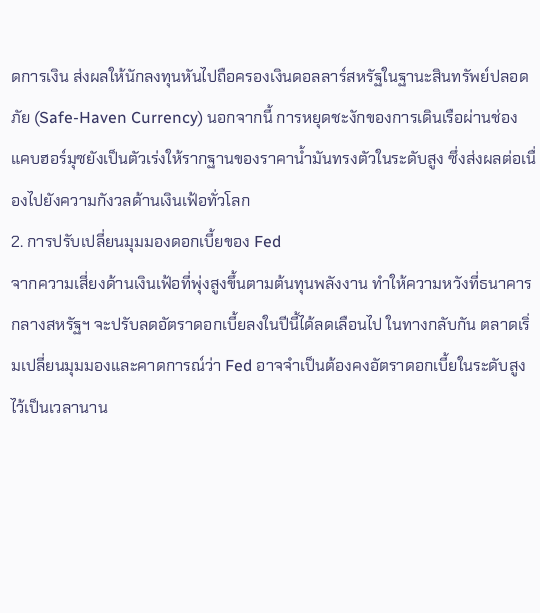ดการเงิน ส่งผลให้นักลงทุนหันไปถือครองเงินดอลลาร์สหรัฐในฐานะสินทรัพย์ปลอดภัย (Safe-Haven Currency) นอกจากนี้ การหยุดชะงักของการเดินเรือผ่านช่องแคบฮอร์มุซยังเป็นตัวเร่งให้รากฐานของราคาน้ำมันทรงตัวในระดับสูง ซึ่งส่งผลต่อเนื่องไปยังความกังวลด้านเงินเฟ้อทั่วโลก
2. การปรับเปลี่ยนมุมมองดอกเบี้ยของ Fed
จากความเสี่ยงด้านเงินเฟ้อที่พุ่งสูงขึ้นตามต้นทุนพลังงาน ทำให้ความหวังที่ธนาคารกลางสหรัฐฯ จะปรับลดอัตราดอกเบี้ยลงในปีนี้ได้ลดเลือนไป ในทางกลับกัน ตลาดเริ่มเปลี่ยนมุมมองและคาดการณ์ว่า Fed อาจจำเป็นต้องคงอัตราดอกเบี้ยในระดับสูงไว้เป็นเวลานาน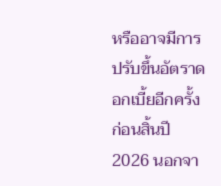หรืออาจมีการปรับขึ้นอัตราดอกเบี้ยอีกครั้งก่อนสิ้นปี 2026 นอกจา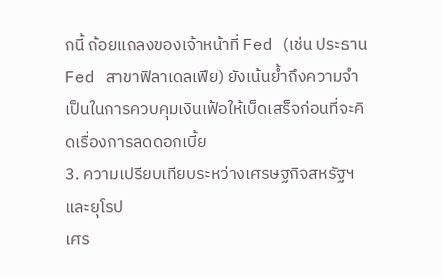กนี้ ถ้อยแถลงของเจ้าหน้าที่ Fed (เช่น ประธาน Fed สาขาฟิลาเดลเฟีย) ยังเน้นย้ำถึงความจำเป็นในการควบคุมเงินเฟ้อให้เบ็ดเสร็จก่อนที่จะคิดเรื่องการลดดอกเบี้ย
3. ความเปรียบเทียบระหว่างเศรษฐกิจสหรัฐฯ และยุโรป
เศร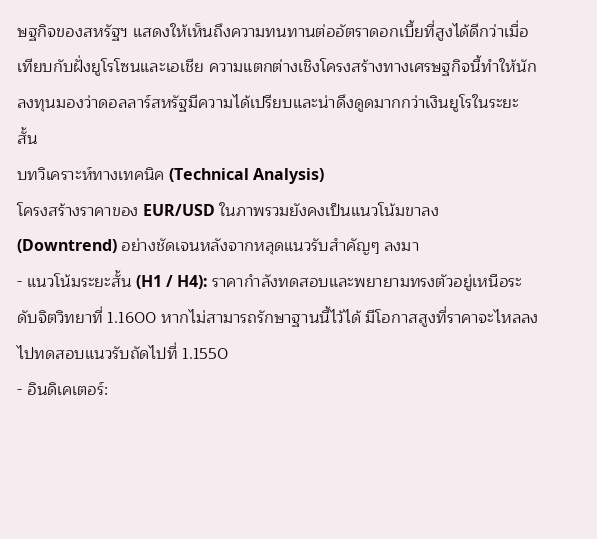ษฐกิจของสหรัฐฯ แสดงให้เห็นถึงความทนทานต่ออัตราดอกเบี้ยที่สูงได้ดีกว่าเมื่อเทียบกับฝั่งยูโรโซนและเอเชีย ความแตกต่างเชิงโครงสร้างทางเศรษฐกิจนี้ทำให้นักลงทุนมองว่าดอลลาร์สหรัฐมีความได้เปรียบและน่าดึงดูดมากกว่าเงินยูโรในระยะสั้น
บทวิเคราะห์ทางเทคนิค (Technical Analysis)
โครงสร้างราคาของ EUR/USD ในภาพรวมยังคงเป็นแนวโน้มขาลง (Downtrend) อย่างชัดเจนหลังจากหลุดแนวรับสำคัญๆ ลงมา
- แนวโน้มระยะสั้น (H1 / H4): ราคากำลังทดสอบและพยายามทรงตัวอยู่เหนือระดับจิตวิทยาที่ 1.1600 หากไม่สามารถรักษาฐานนี้ไว้ได้ มีโอกาสสูงที่ราคาจะไหลลงไปทดสอบแนวรับถัดไปที่ 1.1550
- อินดิเคเตอร์: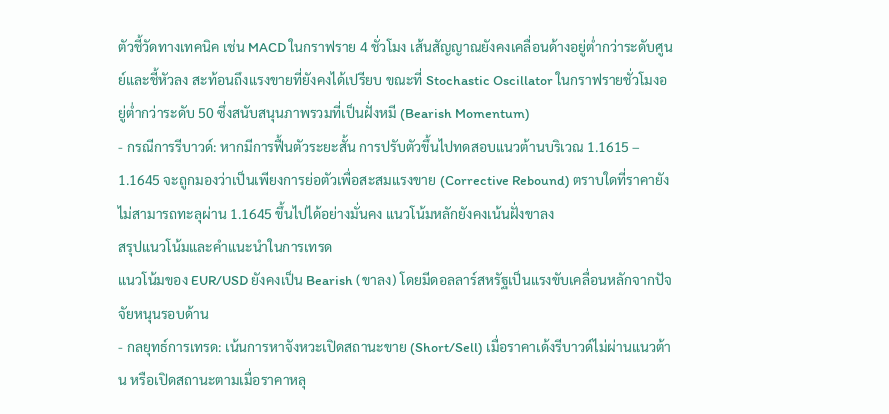ตัวชี้วัดทางเทคนิค เช่น MACD ในกราฟราย 4 ชั่วโมง เส้นสัญญาณยังคงเคลื่อนด้างอยู่ต่ำกว่าระดับศูนย์และชี้หัวลง สะท้อนถึงแรงขายที่ยังคงได้เปรียบ ขณะที่ Stochastic Oscillator ในกราฟรายชั่วโมงอยู่ต่ำกว่าระดับ 50 ซึ่งสนับสนุนภาพรวมที่เป็นฝั่งหมี (Bearish Momentum)
- กรณีการรีบาวด์: หากมีการฟื้นตัวระยะสั้น การปรับตัวขึ้นไปทดสอบแนวต้านบริเวณ 1.1615 – 1.1645 จะถูกมองว่าเป็นเพียงการย่อตัวเพื่อสะสมแรงขาย (Corrective Rebound) ตราบใดที่ราคายังไม่สามารถทะลุผ่าน 1.1645 ขึ้นไปได้อย่างมั่นคง แนวโน้มหลักยังคงเน้นฝั่งขาลง
สรุปแนวโน้มและคำแนะนำในการเทรด
แนวโน้มของ EUR/USD ยังคงเป็น Bearish (ขาลง) โดยมีดอลลาร์สหรัฐเป็นแรงขับเคลื่อนหลักจากปัจจัยหนุนรอบด้าน
- กลยุทธ์การเทรด: เน้นการหาจังหวะเปิดสถานะขาย (Short/Sell) เมื่อราคาเด้งรีบาวด์ไม่ผ่านแนวต้าน หรือเปิดสถานะตามเมื่อราคาหลุ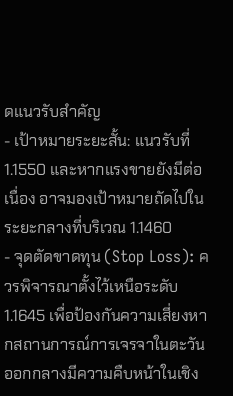ดแนวรับสำคัญ
- เป้าหมายระยะสั้น: แนวรับที่ 1.1550 และหากแรงขายยังมีต่อเนื่อง อาจมองเป้าหมายถัดไปในระยะกลางที่บริเวณ 1.1460
- จุดตัดขาดทุน (Stop Loss): ควรพิจารณาตั้งไว้เหนือระดับ 1.1645 เพื่อป้องกันความเสี่ยงหากสถานการณ์การเจรจาในตะวันออกกลางมีความคืบหน้าในเชิง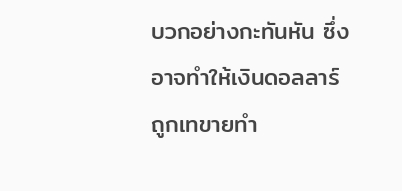บวกอย่างกะทันหัน ซึ่งอาจทำให้เงินดอลลาร์ถูกเทขายทำ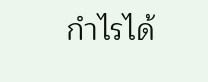กำไรได้